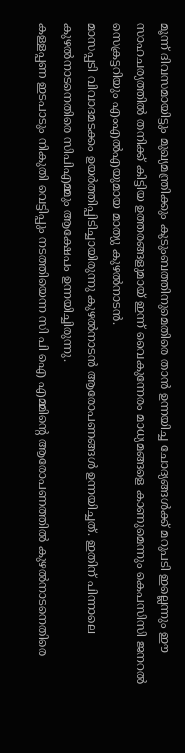മൂന്ന് ദിവസമായിട്ടും മുഖ്യമന്ത്രിക്കും കുടുംബത്തിനുമെതിരെ താൻ ഉന്നയിച്ച ചോദ്യങ്ങൾക്ക് മറുപടി ഇല്ലെന്നും ഈ സാഹചര്യത്തിൽ തനിക്ക് കിട്ടിയ ഉത്തരങ്ങളുമായ് ഇന്ന് വൈകുന്നേരം മാധ്യമങ്ങളെ കാണുമെന്നും കെപസിസി ജനറല്‍ സെക്രട്ടറിയും എംഎല്‍എയുമായ മാത്യു കുഴല്‍നാടന്‍.
മാസപ്പടി വിവാദമടക്കം ഉയര്‍ത്തിപ്പിടിച്ചായിരുന്നു കുഴല്‍നാടന്‍ ആരോപണങ്ങള്‍ ഉന്നയിച്ചത്. ഇതിന് പിന്നാലെ കുഴല്‍നാടനെതിരെ സിപിഎമ്മും ആക്ഷേപം ഉന്നയിച്ചിരുന്നു.
കള്ളപ്പണ ഇടപാടും നികുതി വെട്ടിപ്പും നടത്തിയെന്ന സി പി ഐ എമ്മിന്റെ ആരോപണത്തിൽ കുഴല്‍നാടനെതിരെ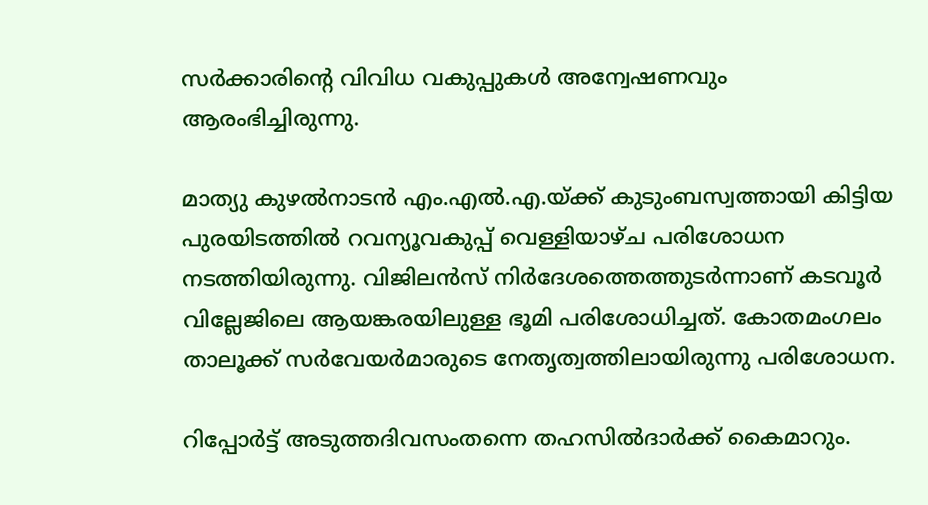സര്‍ക്കാരിന്റെ വിവിധ വകുപ്പുകള്‍ അന്വേഷണവും ആരംഭിച്ചിരുന്നു.

മാത്യു കുഴല്‍നാടന്‍ എം.എല്‍.എ.യ്ക്ക് കുടുംബസ്വത്തായി കിട്ടിയ പുരയിടത്തില്‍ റവന്യൂവകുപ്പ് വെള്ളിയാഴ്ച പരിശോധന നടത്തിയിരുന്നു. വിജിലന്‍സ് നിര്‍ദേശത്തെത്തുടര്‍ന്നാണ് കടവൂര്‍ വില്ലേജിലെ ആയങ്കരയിലുള്ള ഭൂമി പരിശോധിച്ചത്. കോതമംഗലം താലൂക്ക് സര്‍വേയര്‍മാരുടെ നേതൃത്വത്തിലായിരുന്നു പരിശോധന.

റിപ്പോര്‍ട്ട് അടുത്തദിവസംതന്നെ തഹസില്‍ദാര്‍ക്ക് കൈമാറും.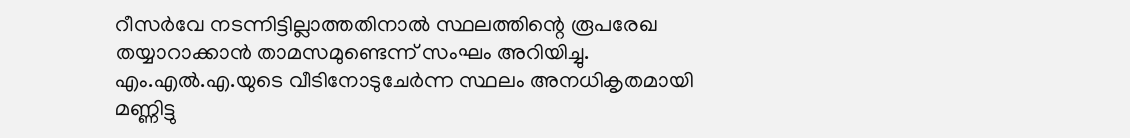റീസര്‍വേ നടന്നിട്ടില്ലാത്തതിനാല്‍ സ്ഥലത്തിന്റെ രൂപരേഖ തയ്യാറാക്കാന്‍ താമസമുണ്ടെന്ന് സംഘം അറിയിച്ചു. എം.എല്‍.എ.യുടെ വീടിനോടുചേര്‍ന്ന സ്ഥലം അനധികൃതമായി മണ്ണിട്ടു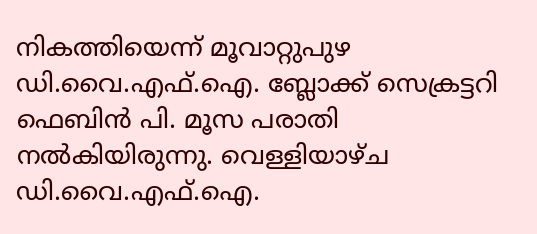നികത്തിയെന്ന് മൂവാറ്റുപുഴ ഡി.വൈ.എഫ്.ഐ. ബ്ലോക്ക് സെക്രട്ടറി ഫെബിന്‍ പി. മൂസ പരാതി നല്‍കിയിരുന്നു. വെള്ളിയാഴ്ച ഡി.വൈ.എഫ്.ഐ.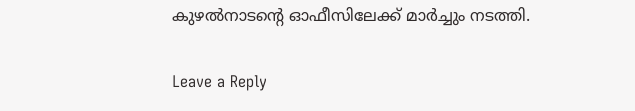കുഴല്‍നാടന്റെ ഓഫീസിലേക്ക് മാര്‍ച്ചും നടത്തി.

Leave a Reply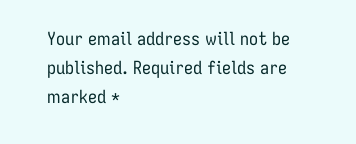Your email address will not be published. Required fields are marked *